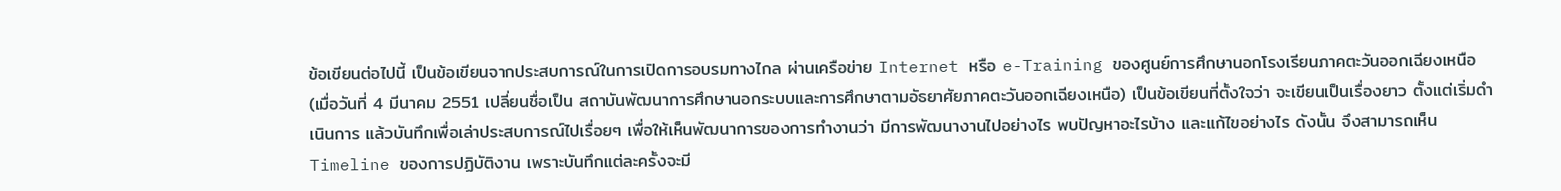ข้อเขียนต่อไปนี้ เป็นข้อเขียนจากประสบการณ์ในการเปิดการอบรมทางไกล ผ่านเครือข่าย Internet หรือ e-Training ของศูนย์การศึกษานอกโรงเรียนภาคตะวันออกเฉียงเหนือ (เมื่อวันที่ 4 มีนาคม 2551 เปลี่ยนชื่อเป็น สถาบันพัฒนาการศึกษานอกระบบและการศึกษาตามอัธยาศัยภาคตะวันออกเฉียงเหนือ) เป็นข้อเขียนที่ตั้งใจว่า จะเขียนเป็นเรื่องยาว ตั้งแต่เริ่มดำเนินการ แล้วบันทึกเพื่อเล่าประสบการณ์ไปเรื่อยๆ เพื่อให้เห็นพัฒนาการของการทำงานว่า มีการพัฒนางานไปอย่างไร พบปัญหาอะไรบ้าง และแก้ไขอย่างไร ดังนั้น จึงสามารถเห็น Timeline ของการปฏิบัติงาน เพราะบันทึกแต่ละครั้งจะมี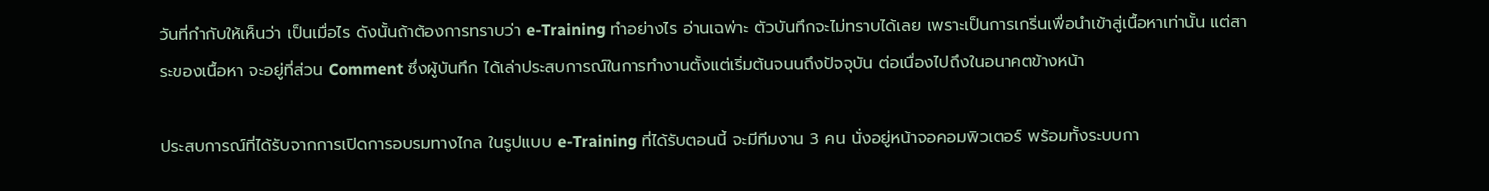วันที่กำกับให้เห็นว่า เป็นเมื่อไร ดังนั้นถ้าต้องการทราบว่า e-Training ทำอย่างไร อ่านเฉพ่าะ ตัวบันทึกจะไม่ทราบได้เลย เพราะเป็นการเกริ่นเพื่อนำเข้าสู่เนื้อหาเท่านั้น แต่สาระของเนื้อหา จะอยู่ที่ส่วน Comment ซึ่งผู้บันทึก ได้เล่าประสบการณ์ในการทำงานตั้งแต่เริ่มต้นจนนถึงปัจจุบัน ต่อเนื่องไปถึงในอนาคตข้างหน้า

ประสบการณ์ที่ได้รับจากการเปิดการอบรมทางไกล ในรูปแบบ e-Training ที่ได้รับตอนนี้ จะมีทีมงาน 3 คน นั่งอยู่หน้าจอคอมพิวเตอร์ พร้อมทั้งระบบกา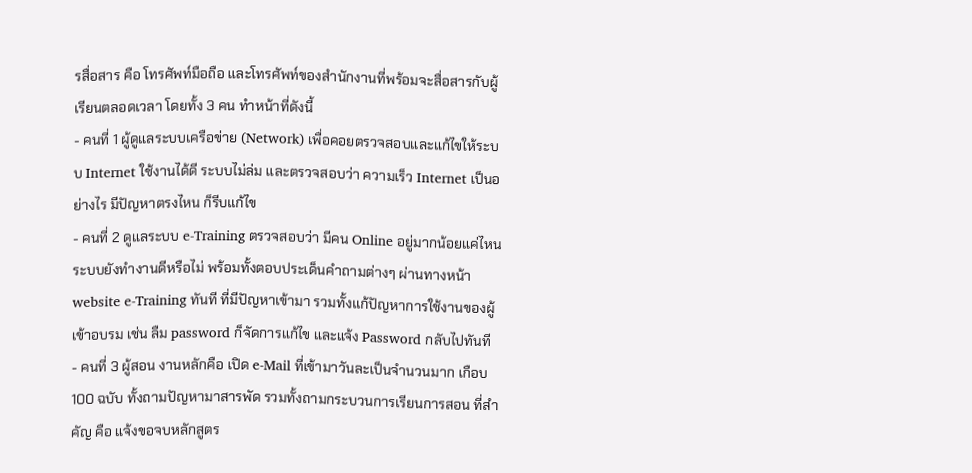รสื่อสาร คือ โทรศัพท์มือถือ และโทรศัพท์ของสำนักงานที่พร้อมจะสื่อสารกับผู้เรียนตลอดเวลา โดยทั้ง 3 คน ทำหน้าที่ดังนี้
- คนที่ 1 ผู้ดูแลระบบเครือข่าย (Network) เพื่อคอยตรวจสอบและแก้ไขให้ระบบ Internet ใช้งานได้ดี ระบบไม่ล่ม และตรวจสอบว่า ความเร็ว Internet เป็นอย่างไร มีปัญหาตรงไหน ก็รีบแก้ไข
- คนที่ 2 ดูแลระบบ e-Training ตรวจสอบว่า มีคน Online อยู่มากน้อยแค่ไหน ระบบยังทำงานดีหรือไม่ พร้อมทั้งตอบประเด็นคำถามต่างๆ ผ่านทางหน้า website e-Training ทันที ที่มีปัญหาเข้ามา รวมทั้งแก้ปัญหาการใช้งานของผู้เข้าอบรม เช่น ลืม password ก็จัดการแก้ไข และแจ้ง Password กลับไปทันที
- คนที่ 3 ผู้สอน งานหลักคือ เปิด e-Mail ที่เข้ามาวันละเป็นจำนวนมาก เกือบ 100 ฉบับ ทั้งถามปัญหามาสารพัด รวมทั้งถามกระบวนการเรียนการสอน ที่สำคัญ คือ แจ้งขอจบหลักสูตร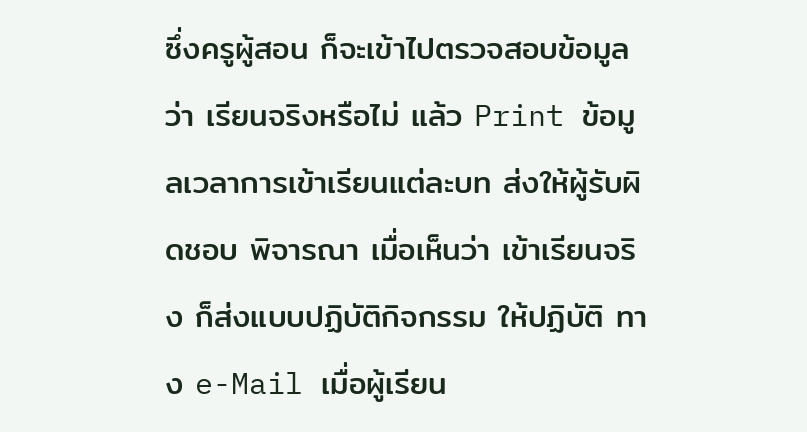ซึ่งครูผู้สอน ก็จะเข้าไปตรวจสอบข้อมูลว่า เรียนจริงหรือไม่ แล้ว Print ข้อมูลเวลาการเข้าเรียนแต่ละบท ส่งให้ผู้รับผิดชอบ พิจารณา เมื่อเห็นว่า เข้าเรียนจริง ก็ส่งแบบปฏิบัติกิจกรรม ให้ปฏิบัติ ทาง e-Mail เมื่อผู้เรียน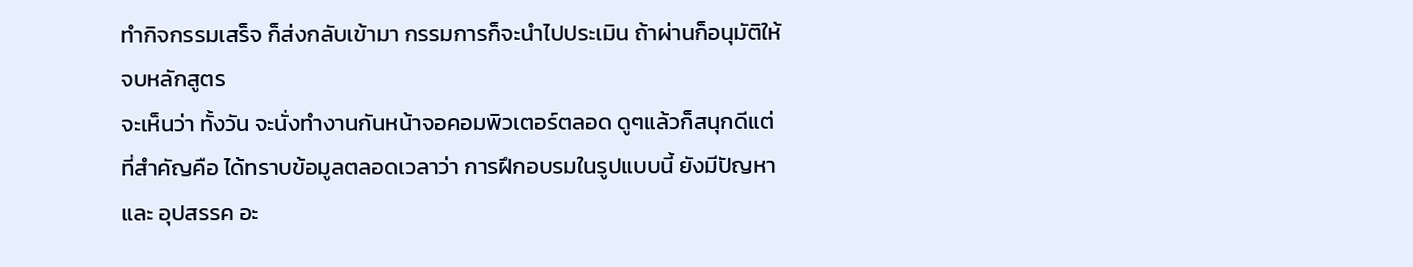ทำกิจกรรมเสร็จ ก็ส่งกลับเข้ามา กรรมการก็จะนำไปประเมิน ถ้าผ่านก็อนุมัติให้จบหลักสูตร
จะเห็นว่า ทั้งวัน จะนั่งทำงานกันหน้าจอคอมพิวเตอร์ตลอด ดูๆแล้วก็สนุกดีแต่ที่สำคัญคือ ได้ทราบข้อมูลตลอดเวลาว่า การฝึกอบรมในรูปแบบนี้ ยังมีปัญหา และ อุปสรรค อะ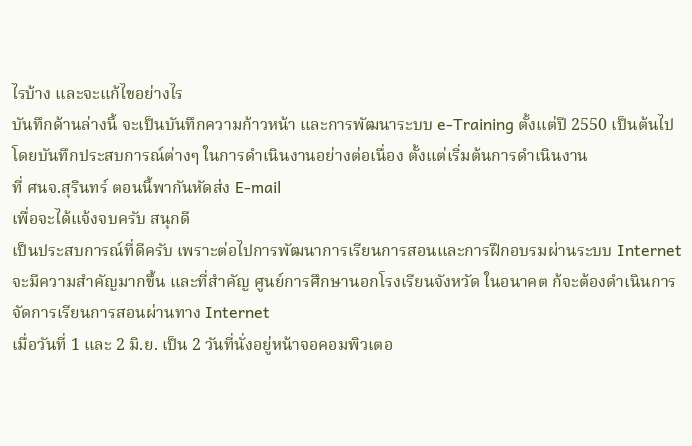ไรบ้าง และจะแก้ไขอย่างไร
บันทึกด้านล่างนี้ จะเป็นบันทึกความก้าวหน้า และการพัฒนาระบบ e-Training ตั้งแต่ปี 2550 เป็นต้นไป โดยบันทึกประสบการณ์ต่างๆ ในการดำเนินงานอย่างต่อเนื่อง ตั้งแต่เริ่มต้นการดำเนินงาน
ที่ ศนจ.สุรินทร์ ตอนนี้พากันหัดส่ง E-mail
เพื่อจะได้แจ้งจบครับ สนุกดี
เป็นประสบการณ์ที่ดีครับ เพราะต่อไปการพัฒนาการเรียนการสอนและการฝึกอบรมผ่านระบบ Internet จะมีความสำคัญมากขึ้น และที่สำคัญ ศูนย์การศึกษานอกโรงเรียนจังหวัด ในอนาคต ก้จะต้องดำเนินการจัดการเรียนการสอนผ่านทาง Internet
เมื่อวันที่ 1 และ 2 มิ.ย. เป็น 2 วันที่นั่งอยู่หน้าจอคอมพิวเตอ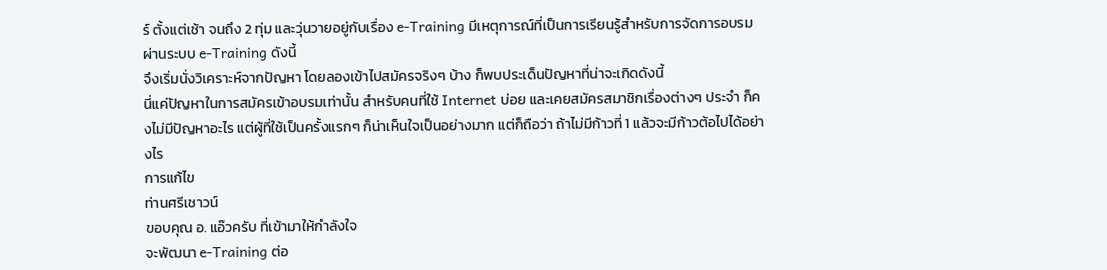ร์ ตั้งแต่เช้า จนถึง 2 ทุ่ม และวุ่นวายอยู่กับเรื่อง e-Training มีเหตุการณ์ที่เป็นการเรียนรู้สำหรับการจัดการอบรมผ่านระบบ e-Training ดังนี้
จึงเริ่มนั่งวิเคราะห์จากปัญหา โดยลองเข้าไปสมัครจริงๆ บ้าง ก็พบประเด็นปัญหาที่น่าจะเกิดดังนี้
นี่แค่ปัญหาในการสมัครเข้าอบรมเท่านั้น สำหรับคนที่ใช้ Internet บ่อย และเคยสมัครสมาชิกเรื่องต่างๆ ประจำ ก็คงไม่มีปัญหาอะไร แต่ผู้ที่ใช้เป็นครั้งแรกๆ ก็น่าเห็นใจเป็นอย่างมาก แต่ก็ถือว่า ถ้าไม่มีก้าวที่ 1 แล้วจะมีก้าวต้อไปได้อย่างไร
การแก้ไข
ท่านศรีเชาวน์
ขอบคุณ อ. แอ๊วครับ ที่เข้ามาให้กำลังใจ
จะพัฒนา e-Training ต่อ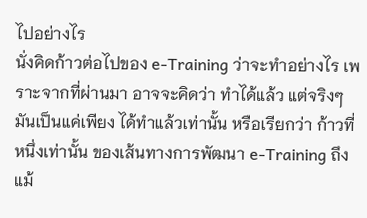ไปอย่างไร
นั่งคิดก้าวต่อไปของ e-Training ว่าจะทำอย่างไร เพราะจากที่ผ่านมา อาจจะคิดว่า ทำได้แล้ว แต่จริงๆ มันเป็นแค่เพียง ได้ทำแล้วเท่านั้น หรือเรียกว่า ก้าวที่หนึ่งเท่านั้น ของเส้นทางการพัฒนา e-Training ถึงแม้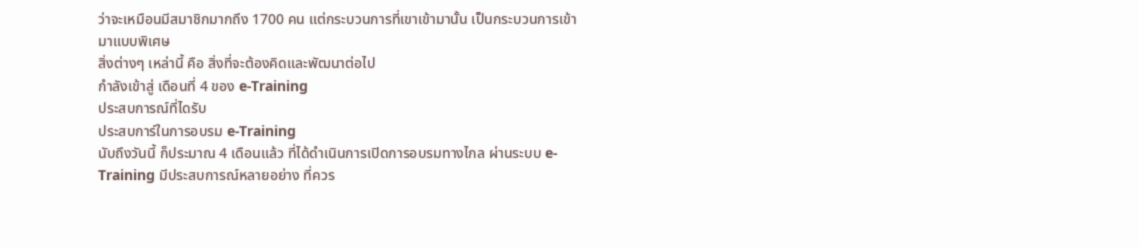ว่าจะเหมือนมีสมาชิกมากถึง 1700 คน แต่กระบวนการที่เขาเข้ามานั้น เป็นกระบวนการเข้ามาแบบพิเศษ
สิ่งต่างๆ เหล่านี้ คือ สิ่งที่จะต้องคิดและพัฒนาต่อไป
กำลังเข้าสู่ เดือนที่ 4 ของ e-Training
ประสบการณ์ที่ไดรับ
ประสบการ์ในการอบรม e-Training
นับถึงวันนี้ ก็ประมาณ 4 เดือนแล้ว ที่ได้ดำเนินการเปิดการอบรมทางไกล ผ่านระบบ e-Training มีประสบการณ์หลายอย่าง ที่ควร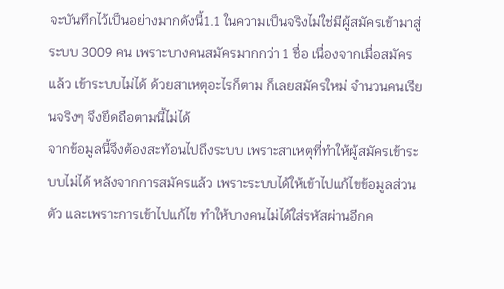จะบันทึกไว้เป็นอย่างมากดังนี้1.1 ในความเป็นจริงไม่ใช่มีผู้สมัครเข้ามาสู่ระบบ 3009 คน เพราะบางคนสมัครมากกว่า 1 ชื่อ เนื่องจากเมื่อสมัครแล้ว เข้าระบบไม่ได้ ด้วยสาเหตุอะไรก็ตาม ก็เลยสมัครใหม่ จำนวนคนเรียนจริงๆ จึงยึดถือตามนี้ไม่ได้
จากข้อมูลนี้จึงต้องสะท้อนไปถึงระบบ เพราะสาเหตุที่ทำให้ผู้สมัครเข้าระบบไม่ได้ หลังจากการสมัครแล้ว เพราะระบบได้ให้เข้าไปแก้ไขข้อมูลส่วนตัว และเพราะการเข้าไปแก้ไข ทำให้บางคนไม่ได้ใส่รหัสผ่านอีกค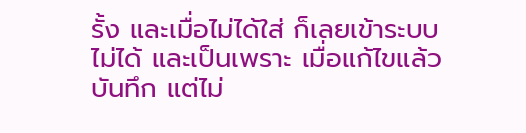รั้ง และเมื่อไม่ได้ใส่ ก็เลยเข้าระบบไม่ได้ และเป็นเพราะ เมื่อแก้ไขแล้ว บันทึก แต่ไม่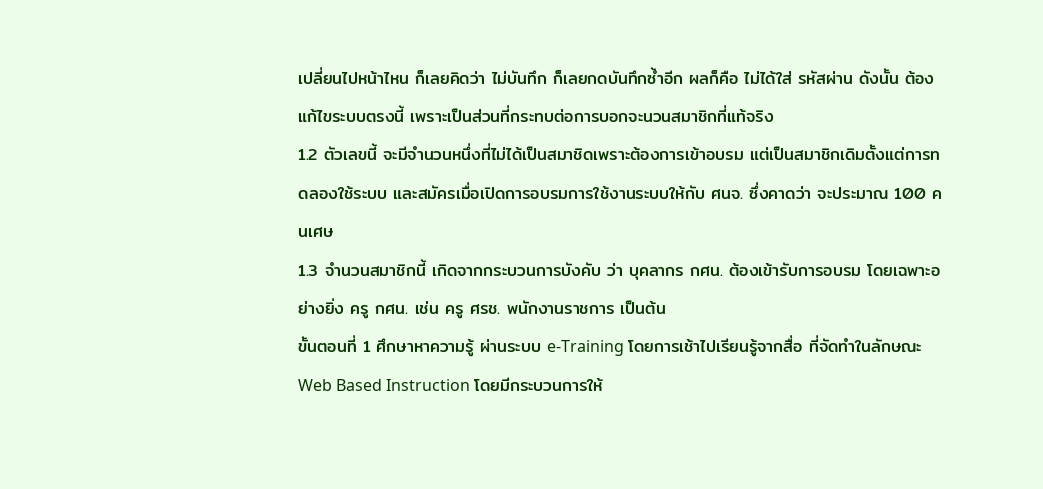เปลี่ยนไปหน้าไหน ก็เลยคิดว่า ไม่บันทึก ก็เลยกดบันทึกซ้ำอีก ผลก็คือ ไม่ได้ใส่ รหัสผ่าน ดังนั้น ต้องแก้ไขระบบตรงนี้ เพราะเป็นส่วนที่กระทบต่อการบอกจะนวนสมาชิกที่แท้จริง
1.2 ตัวเลขนี้ จะมีจำนวนหนึ่งที่ไม่ได้เป็นสมาชิดเพราะต้องการเข้าอบรม แต่เป็นสมาชิกเดิมตั้งแต่การทดลองใช้ระบบ และสมัครเมื่อเปิดการอบรมการใช้งานระบบให้กับ ศนจ. ซึ่งคาดว่า จะประมาณ 100 คนเศษ
1.3 จำนวนสมาชิกนี้ เกิดจากกระบวนการบังคับ ว่า บุคลากร กศน. ต้องเข้ารับการอบรม โดยเฉพาะอย่างยิ่ง ครู กศน. เช่น ครู ศรช. พนักงานราชการ เป็นต้น
ขั้นตอนที่ 1 ศึกษาหาความรู้ ผ่านระบบ e-Training โดยการเช้าไปเรียนรู้จากสื่อ ที่จัดทำในลักษณะ Web Based Instruction โดยมีกระบวนการให้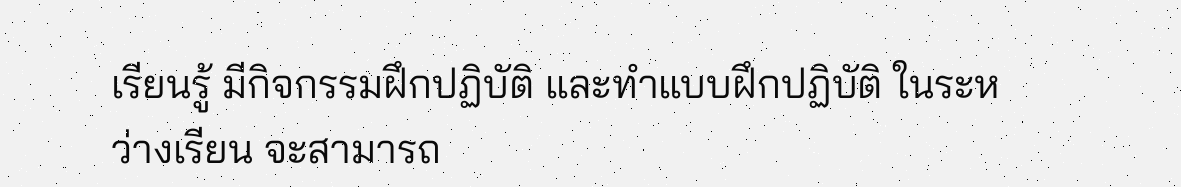เรียนรู้ มีกิจกรรมฝึกปฏิบัติ และทำแบบฝึกปฏิบัติ ในระหว่างเรียน จะสามารถ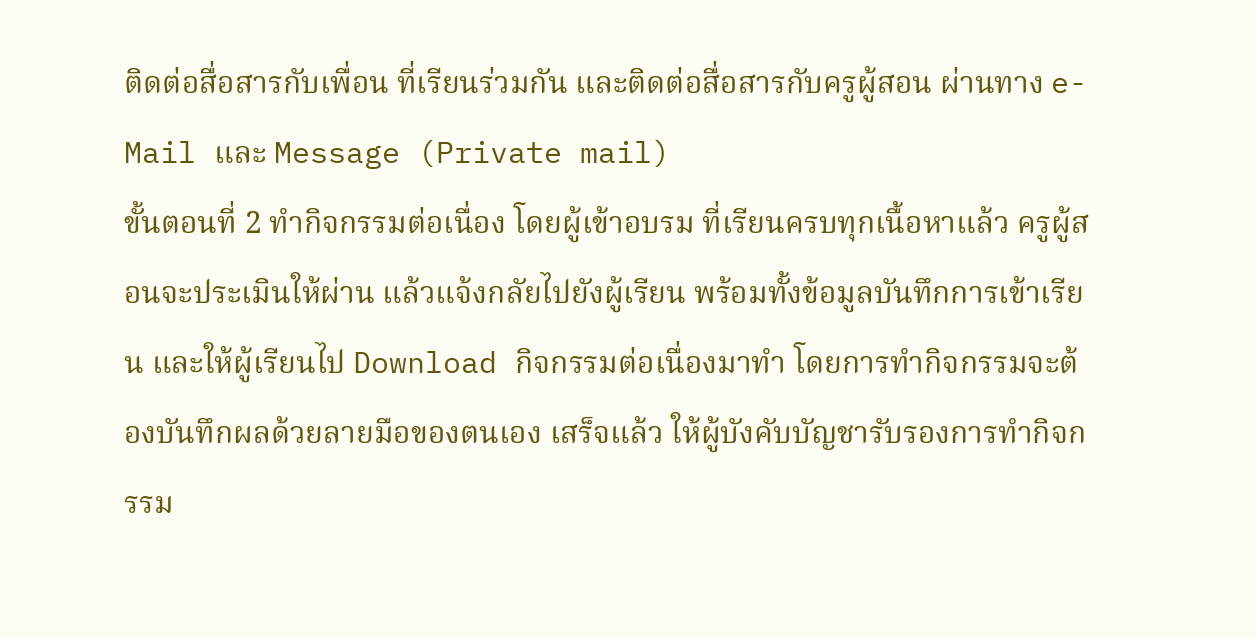ติดต่อสื่อสารกับเพื่อน ที่เรียนร่วมกัน และติดต่อสื่อสารกับครูผู้สอน ผ่านทาง e-Mail และ Message (Private mail)
ขั้นตอนที่ 2 ทำกิจกรรมต่อเนื่อง โดยผู้เข้าอบรม ที่เรียนครบทุกเนื้อหาแล้ว ครูผู้สอนจะประเมินให้ผ่าน แล้วแจ้งกลัยไปยังผู้เรียน พร้อมทั้งข้อมูลบันทึกการเข้าเรียน และให้ผู้เรียนไป Download กิจกรรมต่อเนื่องมาทำ โดยการทำกิจกรรมจะต้องบันทึกผลด้วยลายมือของตนเอง เสร็จแล้ว ให้ผู้บังคับบัญชารับรองการทำกิจกรรม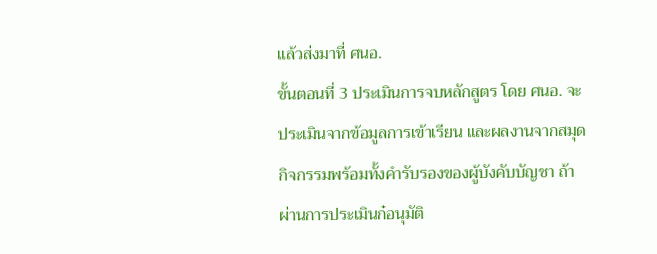แล้วส่งมาที่ ศนอ.
ขั้นตอนที่ 3 ประเมินการจบหลักสูตร โดย ศนอ. จะประเมินจากข้อมูลการเข้าเรียน และผลงานจากสมุดกิจกรรมพร้อมทั้งคำรับรองของผู้บังคับบัญชา ถ้าผ่านการประเมินก๋อนุมัติ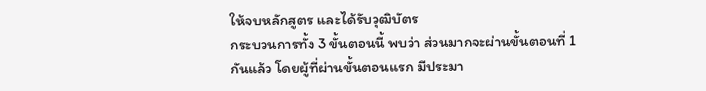ให้จบหลักสูตร และได้รับวุฒิบัตร
กระบวนการทั้ง 3 ขั้นตอนนี้ พบว่า ส่วนมากจะผ่านขั้นตอนที่ 1 กันแล้ว โดยผู้ที่ผ่านขั้นตอนแรก มีประมา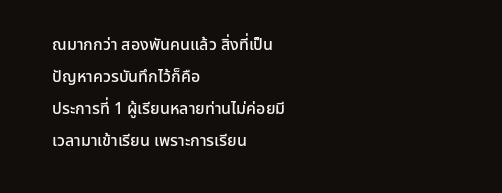ณมากกว่า สองพันคนแล้ว สิ่งที่เป็นปัญหาควรบันทึกไว้ก็คือ
ประการที่ 1 ผู้เรียนหลายท่านไม่ค่อยมีเวลามาเข้าเรียน เพราะการเรียน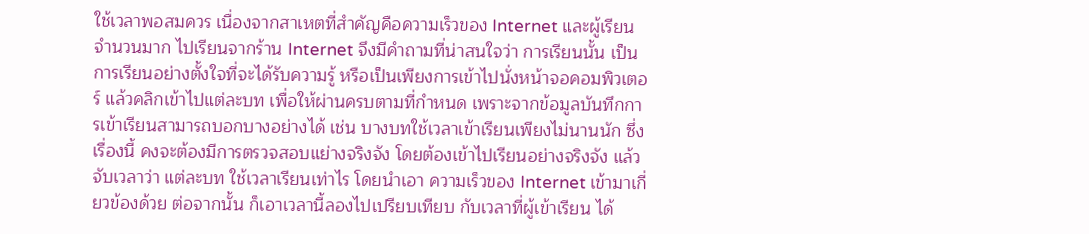ใช้เวลาพอสมควร เนื่องจากสาเหตที่สำคัญคือความเร็วของ Internet และผู้เรียนจำนวนมาก ไปเรียนจากร้าน Internet จึงมีคำถามที่น่าสนใจว่า การเรียนนั้น เป็นการเรียนอย่างตั้งใจที่จะได้รับความรู้ หรือเป็นเพียงการเข้าไปนั่งหน้าจอคอมพิวเตอร์ แล้วคลิกเข้าไปแต่ละบท เพื่อให้ผ่านครบตามที่กำหนด เพราะจากข้อมูลบันทึกการเข้าเรียนสามารถบอกบางอย่างได้ เช่น บางบทใช้เวลาเข้าเรียนเพียงไม่นานนัก ซึ่งเรื่องนี้ คงจะต้องมีการตรวจสอบแย่างจริงจัง โดยต้องเข้าไปเรียนอย่างจริงจัง แล้วจับเวลาว่า แต่ละบท ใช้เวลาเรียนเท่าไร โดยนำเอา ความเร็วของ Internet เข้ามาเกี่ยวข้องด้วย ต่อจากนั้น ก็เอาเวลานี้ลองไปเปรียบเทียบ กับเวลาที่ผู้เข้าเรียน ได้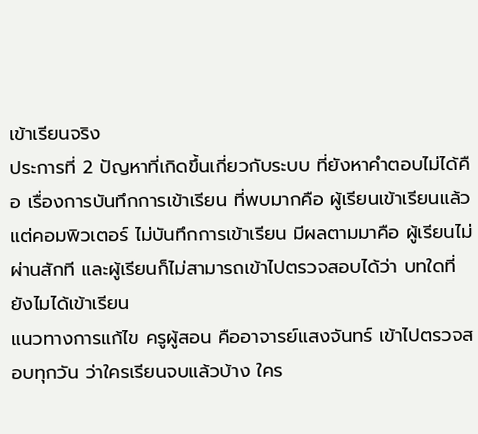เข้าเรียนจริง
ประการที่ 2 ปัญหาที่เกิดขึ้นเกี่ยวกับระบบ ที่ยังหาคำตอบไม่ได้คือ เรื่องการบันทึกการเข้าเรียน ที่พบมากคือ ผู้เรียนเข้าเรียนแล้ว แต่คอมพิวเตอร์ ไม่บันทึกการเข้าเรียน มีผลตามมาคือ ผู้เรียนไม่ผ่านสักที และผู้เรียนก็ไม่สามารถเข้าไปตรวจสอบได้ว่า บทใดที่ยังไมได้เข้าเรียน
แนวทางการแก้ไข ครูผู้สอน คืออาจารย์แสงจันทร์ เข้าไปตรวจสอบทุกวัน ว่าใครเรียนจบแล้วบ้าง ใคร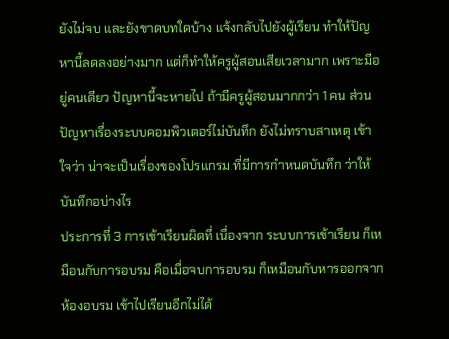ยังไม่จบ และยังขาดบทใดบ้าง แจ้งกลับไปยังผู้เรียน ทำให้ปัญหานี้ลดลงอย่างมาก แต่ก็ทำให้ครูผู้สอนเสียเวลามาก เพราะมีอยู่คนเดียว ปัญหานี้จะหายไป ถ้ามีครูผู้สอนมากกว่า 1 คน ส่วนปัญหาเรื่องระบบคอมพิวเตอร์ไม่บันทึก ยังไม่ทราบสาเหตุ เข้าใจว่า น่าจะเป็นเรื่องของโปรแกรม ที่มีการกำหนดบันทึก ว่าให้บันทึกอบ่างไร
ประการที่ 3 การเข้าเรียนผิดที่ เนื่องจาก ระบบการเข้าเรียน ก็เหมือนกับการอบรม คือเมื่อจบการอบรม ก็เหมือนกับหารออกจากห้องอบรม เข้าไปเรียนอีกไม่ได้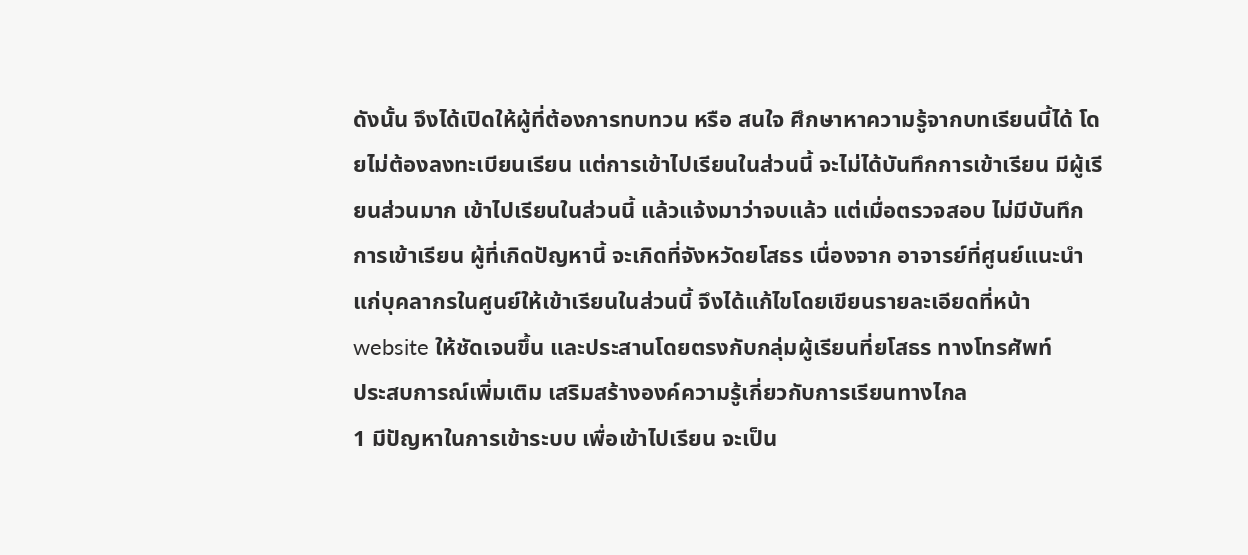ดังนั้น จึงได้เปิดให้ผู้ที่ต้องการทบทวน หรือ สนใจ ศึกษาหาความรู้จากบทเรียนนี้ได้ โดยไม่ต้องลงทะเบียนเรียน แต่การเข้าไปเรียนในส่วนนี้ จะไม่ได้บันทึกการเข้าเรียน มีผู้เรียนส่วนมาก เข้าไปเรียนในส่วนนี้ แล้วแจ้งมาว่าจบแล้ว แต่เมื่อตรวจสอบ ไม่มีบันทึกการเข้าเรียน ผู้ที่เกิดปัญหานี้ จะเกิดที่จังหวัดยโสธร เนื่องจาก อาจารย์ที่ศูนย์แนะนำแก่บุคลากรในศูนย์ให้เข้าเรียนในส่วนนี้ จึงได้แก้ไขโดยเขียนรายละเอียดที่หน้า website ให้ชัดเจนขึ้น และประสานโดยตรงกับกลุ่มผู้เรียนที่ยโสธร ทางโทรศัพท์
ประสบการณ์เพิ่มเติม เสริมสร้างองค์ความรู้เกี่ยวกับการเรียนทางไกล
1 มีปัญหาในการเข้าระบบ เพื่อเข้าไปเรียน จะเป็น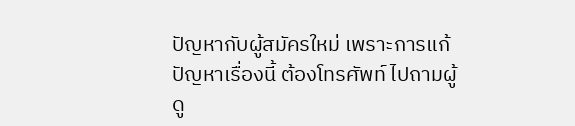ปัญหากับผู้สมัครใหม่ เพราะการแก้ปัญหาเรื่องนี้ ต้องโทรศัพท์ ไปถามผู้ดู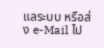แลระบบ หรือส่ง e-Mail ไป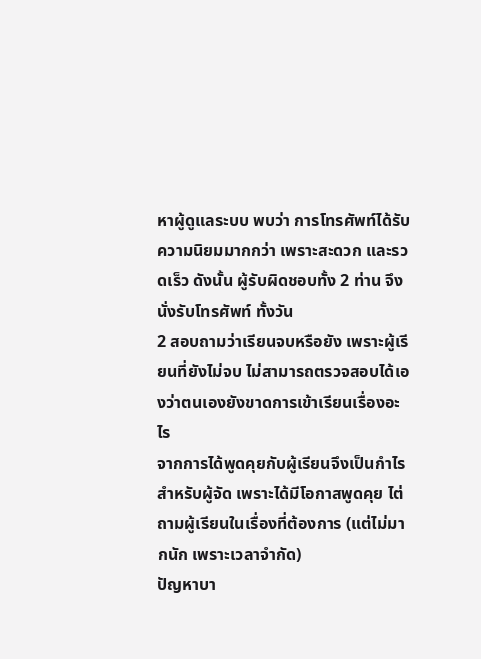หาผู้ดูแลระบบ พบว่า การโทรศัพท์ได้รับความนิยมมากกว่า เพราะสะดวก และรวดเร็ว ดังนั้น ผู้รับผิดชอบทั้ง 2 ท่าน จึงนั่งรับโทรศัพท์ ทั้งวัน
2 สอบถามว่าเรียนจบหรือยัง เพราะผู้เรียนที่ยังไม่จบ ไม่สามารถตรวจสอบได้เองว่าตนเองยังขาดการเข้าเรียนเรื่องอะไร
จากการได้พูดคุยกับผู้เรียนจึงเป็นกำไร สำหรับผู้จัด เพราะได้มีโอกาสพูดคุย ไต่ถามผู้เรียนในเรื่องที่ต้องการ (แต่ไม่มากนัก เพราะเวลาจำกัด)
ปัญหาบา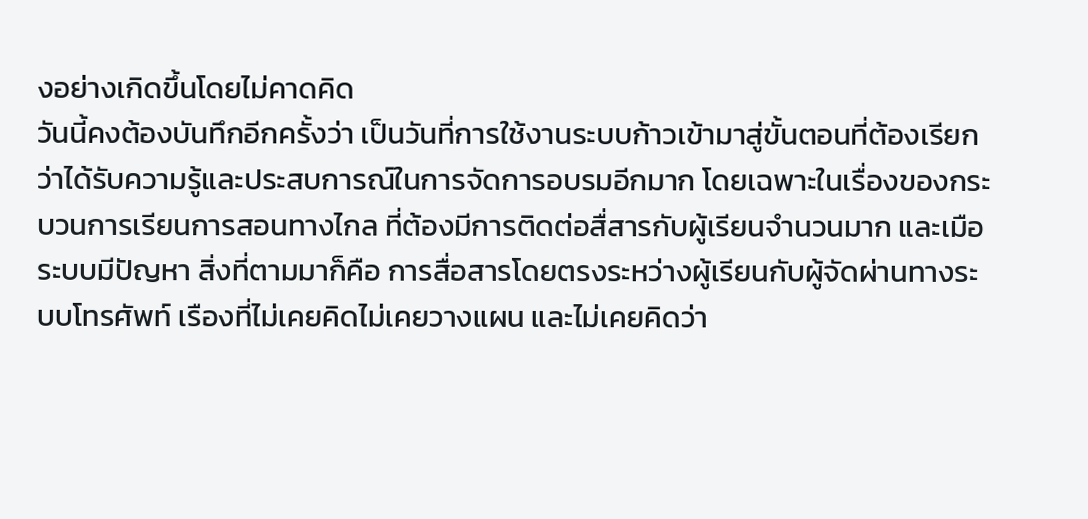งอย่างเกิดขึ้นโดยไม่คาดคิด
วันนี้คงต้องบันทึกอีกครั้งว่า เป็นวันที่การใช้งานระบบก้าวเข้ามาสู่ขั้นตอนที่ต้องเรียกว่าได้รับความรู้และประสบการณ์ในการจัดการอบรมอีกมาก โดยเฉพาะในเรื่องของกระบวนการเรียนการสอนทางไกล ที่ต้องมีการติดต่อสื่สารกับผู้เรียนจำนวนมาก และเมือระบบมีปัญหา สิ่งที่ตามมาก็คือ การสื่อสารโดยตรงระหว่างผู้เรียนกับผู้จัดผ่านทางระบบโทรศัพท์ เรืองที่ไม่เคยคิดไม่เคยวางแผน และไม่เคยคิดว่า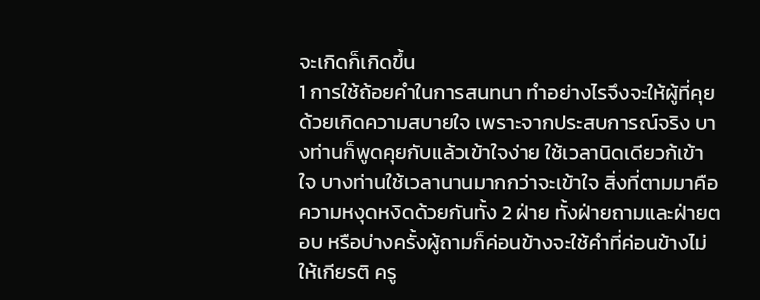จะเกิดก็เกิดขึ้น
1 การใช้ถ้อยคำในการสนทนา ทำอย่างไรจึงจะให้ผู้ที่คุยด้วยเกิดความสบายใจ เพราะจากประสบการณ์จริง บางท่านก็พูดคุยกับแล้วเข้าใจง่าย ใช้เวลานิดเดียวก้เข้าใจ บางท่านใช้เวลานานมากกว่าจะเข้าใจ สิ่งที่ตามมาคือ ความหงุดหงิดด้วยกันทั้ง 2 ฝ่าย ทั้งฝ่ายถามและฝ่ายตอบ หรือบ่างครั้งผู้ถามก็ค่อนข้างจะใช้คำที่ค่อนข้างไม่ให้เกียรติ ครู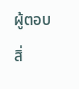ผู้ตอบ สิ่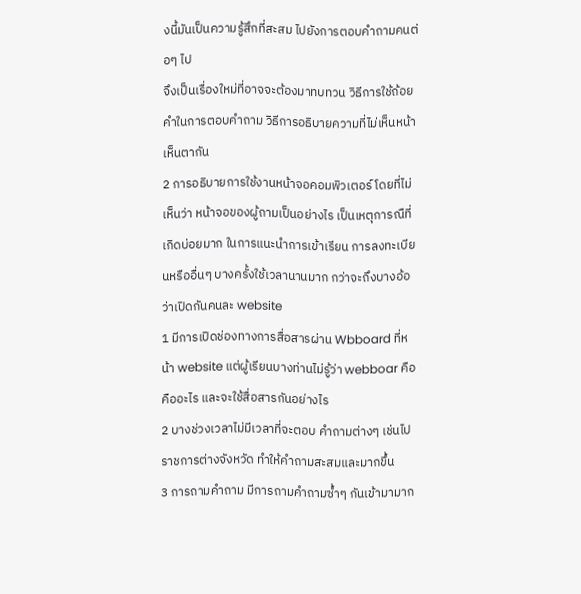งนี้มันเป็นความรู้สึกที่สะสม ไปยังการตอบคำถามคนต่อๆ ไป
จึงเป็นเรื่องใหม่ที่อาจจะต้องมาทบทวน วิธีการใช้ถ้อยคำในการตอบคำถาม วิธีการอธิบายความที่ไม่เห็นหน้าเห็นตากัน
2 การอธิบายการใช้งานหน้าจอคอมพิวเตอร์ โดยที่ไม่เห็นว่า หน้าจอของผู้ถามเป็นอย่างไร เป็นเหตุการณืที่เกิดบ่อยมาก ในการแนะนำการเข้าเรียน การลงทะเบียนหรืออื่นๆ บางครั้งใช้เวลานานมาก กว่าจะถึงบางอ้อ ว่าเปิดกันคนละ website
1 มีการเปิดช่องทางการสื่อสารผ่าน Wbboard ที่หน้า website แต่ผู้เรียนบางท่านไม่รู้ว่า webboar คือคืออะไร และจะใช้สื่อสารกันอย่างไร
2 บางช่วงเวลาไม่มีเวลาที่จะตอบ คำถามต่างๆ เช่นไปราชการต่างจังหวัด ทำให้คำถามสะสมและมากขึ้น
3 การถามคำถาม มีการถามคำถามซ้ำๆ กันเข้ามามาก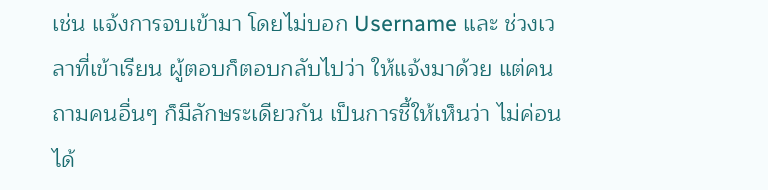เช่น แจ้งการจบเข้ามา โดยไม่บอก Username และ ช่วงเวลาที่เข้าเรียน ผู้ตอบก็ตอบกลับไปว่า ให้แจ้งมาด้วย แต่คนถามคนอื่นๆ ก็มีลักษระเดียวกัน เป็นการชี้ให้เห็นว่า ไม่ค่อนได้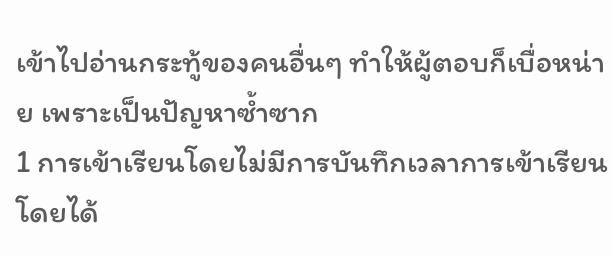เข้าไปอ่านกระทู้ของคนอื่นๆ ทำให้ผู้ตอบก็เบื่อหน่าย เพราะเป็นปัญหาซ้ำซาก
1 การเข้าเรียนโดยไม่มีการบันทึกเวลาการเข้าเรียน โดยได้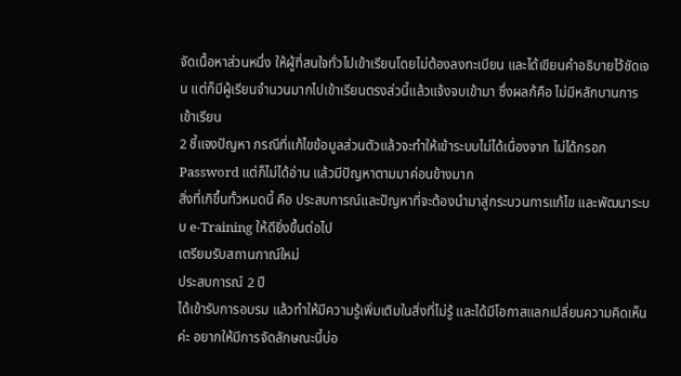จัดเนื้อหาส่วนหนึ่ง ให้ผู้ที่สนใจทั่วไปเข้าเรียนโดยไม่ต้องลงทะเบียน และได้เขียนคำอธิบายไว้ชัดเจน แต่ก็มีผู้เรียนจำนวนมากไปเข้าเรียนตรงส่วนี้แล้วแจ้งจบเข้ามา ซึ่งผลก้คือ ไม่มีหลักบานการเข้าเรียน
2 ชี้แจงปัญหา กรณีที่แก้ไขข้อมูลส่วนตัวแล้วจะทำให้เข้าระบบไม่ได้เนื่องจาก ไม่ได้กรอก Password แต่ก็ไม่ได้อ่าน แล้วมีปัญหาตามมาค่อนข้างมาก
สิ่งที่เกิขึ้นทั้วหมดนี้ คือ ประสบการณ์และปัญหาที่จะต้องนำมาสู่กระบวนการแก้ไข และพัฒนาระบบ e-Training ให้ดียิ่งขึ้นต่อไป
เตรียมรับสถานกาณ์ใหม่
ประสบการณ์ 2 ปี
ได้เข้ารับการอบรม แล้วทำให้มีความรู้เพิ่มเติมในสิ่งที่ไม่รู้ และได้มีโอกาสแลกเปลี่ยนความคิดเห็นค่ะ อยากให้มีการจัดลักษณะนี้บ่อ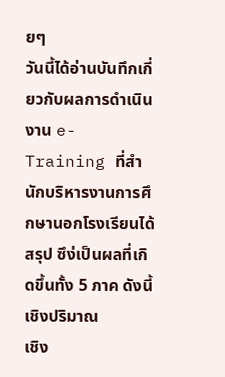ยๆ
วันนี้ได้อ่านบันทึกเกี่ยวกับผลการดำเนินงาน e-Training ที่สำนักบริหารงานการศึกษานอกโรงเรียนได้สรุป ซึง่เป็นผลที่เกิดขึ้นทั้ง 5 ภาค ดังนี้
เชิงปริมาณ
เชิง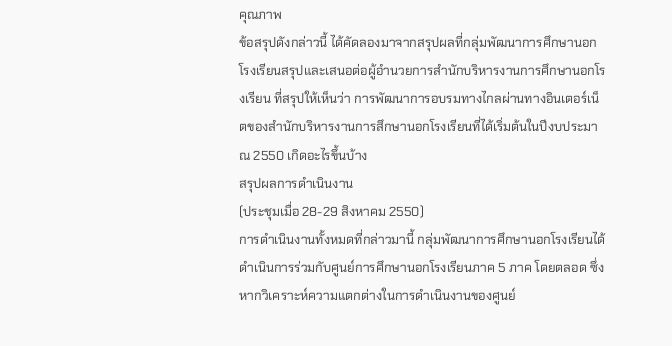คุณภาพ
ข้อสรุปดังกล่าวนี้ ได้คัดลองมาจากสรุปผลที่กลุ่มพัฒนาการศึกษานอกโรงเรียนสรุปและเสนอต่อผู้อำนวยการสำนักบริหารงานการศึกษานอกโรงเรียน ที่สรุปให้เห็นว่า การพัฒนาการอบรมทางไกลผ่านทางอินเตอร์เน็ตของสำนักบริหารงานการสึกษานอกโรงเรียนที่ได้เริ่มต้นในปีงบประมาณ 2550 เกิดอะไรขึ้นบ้าง
สรุปผลการดำเนินงาน
(ประชุมเมื่อ 28-29 สิงหาคม 2550)
การดำเนินงานทั้งหมดที่กล่าวมานี้ กลุ่มพัฒนาการศึกษานอกโรงเรียนได้ดำเนินการร่วมกับศูนย์การศึกษานอกโรงเรียนภาค 5 ภาค โดยตลอด ซึ่งหากวิเคราะห์ความแตกต่างในการดำเนินงานของศูนย์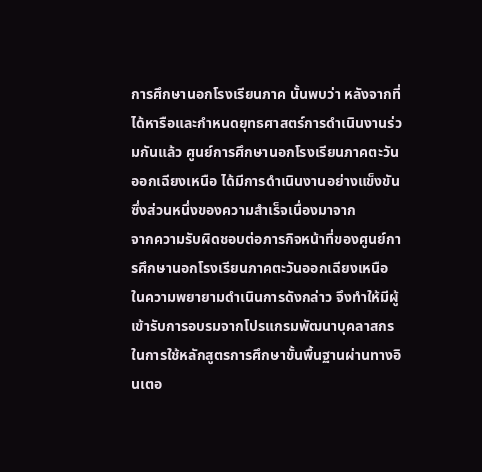การศึกษานอกโรงเรียนภาค นั้นพบว่า หลังจากที่ได้หารือและกำหนดยุทธศาสตร์การดำเนินงานร่วมกันแล้ว ศูนย์การศึกษานอกโรงเรียนภาคตะวันออกเฉียงเหนือ ได้มีการดำเนินงานอย่างแข็งขัน ซึ่งส่วนหนึ่งของความสำเร็จเนื่องมาจาก
จากความรับผิดชอบต่อภารกิจหน้าที่ของศูนย์การศึกษานอกโรงเรียนภาคตะวันออกเฉียงเหนือ ในความพยายามดำเนินการดังกล่าว จึงทำให้มีผู้เข้ารับการอบรมจากโปรแกรมพัฒนาบุคลาสกรในการใช้หลักสูตรการศึกษาขั้นพื้นฐานผ่านทางอินเตอ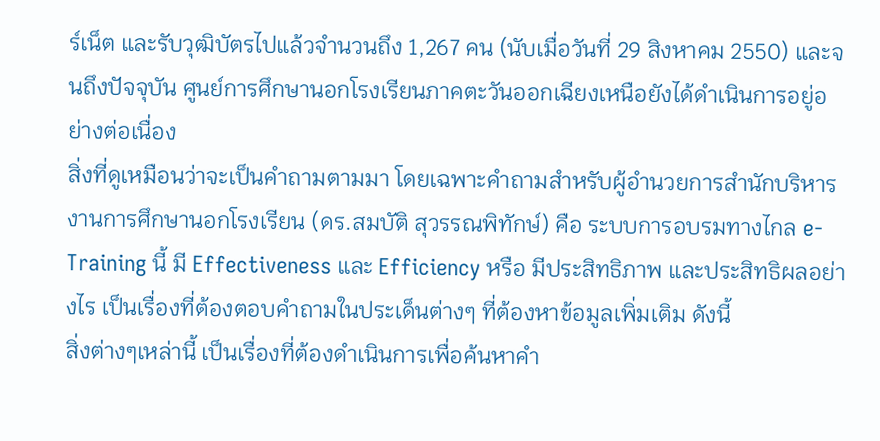ร์เน็ต และรับวุฒิบัตรไปแล้วจำนวนถึง 1,267 คน (นับเมื่อวันที่ 29 สิงหาคม 2550) และจนถึงปัจจุบัน ศูนย์การศึกษานอกโรงเรียนภาคตะวันออกเฉียงเหนือยังได้ดำเนินการอยู่อย่างต่อเนื่อง
สิ่งที่ดูเหมือนว่าจะเป็นคำถามตามมา โดยเฉพาะคำถามสำหรับผู้อำนวยการสำนักบริหารงานการศึกษานอกโรงเรียน (ดร.สมบัติ สุวรรณพิทักษ์) คือ ระบบการอบรมทางไกล e-Training นี้ มี Effectiveness และ Efficiency หรือ มีประสิทธิภาพ และประสิทธิผลอย่างไร เป็นเรื่องที่ต้องตอบคำถามในประเด็นต่างๆ ที่ต้องหาข้อมูลเพิ่มเติม ดังนี้
สิ่งต่างๆเหล่านี้ เป็นเรื่องที่ต้องดำเนินการเพื่อค้นหาคำ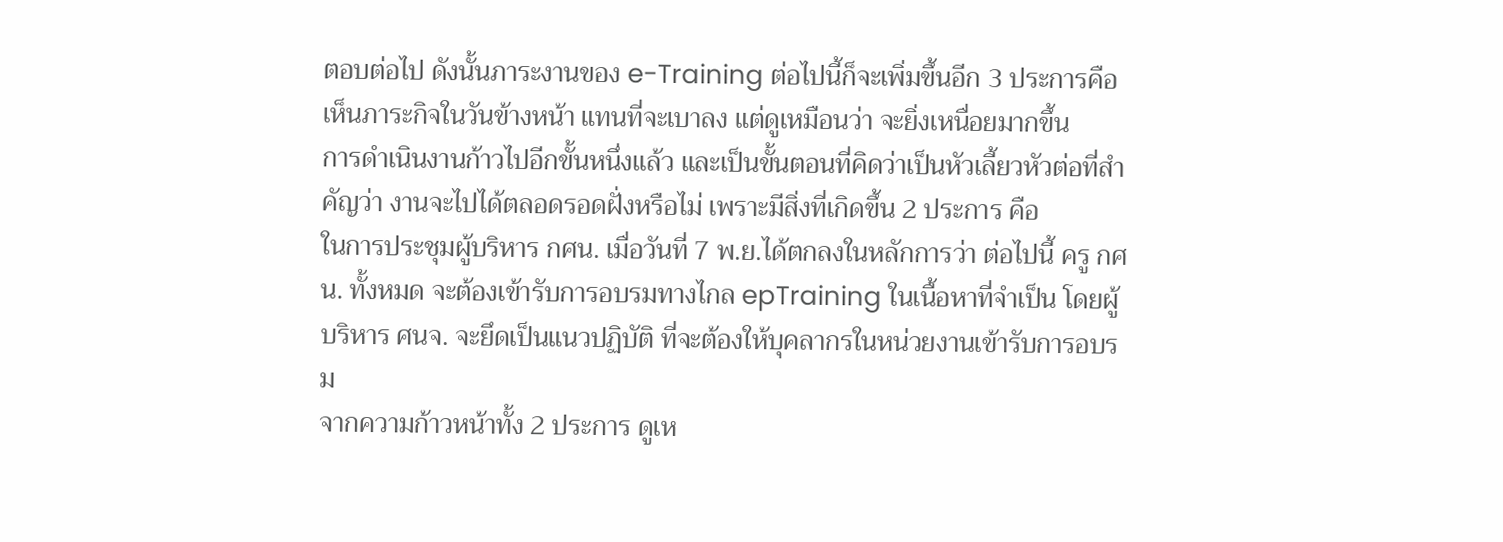ตอบต่อไป ดังนั้นภาระงานของ e-Training ต่อไปนี้ก็จะเพิ่มขึ้นอีก 3 ประการคือ
เห็นภาระกิจในวันข้างหน้า แทนที่จะเบาลง แต่ดูเหมือนว่า จะยิ่งเหนื่อยมากขึ้น
การดำเนินงานก้าวไปอีกขั้นหนึ่งแล้ว และเป็นขั้นตอนที่คิดว่าเป็นหัวเลี้ยวหัวต่อที่สำคัญว่า งานจะไปได้ตลอดรอดฝั่งหรือไม่ เพราะมีสิ่งที่เกิดขึ้น 2 ประการ คือ
ในการประชุมผู้บริหาร กศน. เมื่อวันที่ 7 พ.ย.ได้ตกลงในหลักการว่า ต่อไปนี้ ครู กศน. ทั้งหมด จะต้องเข้ารับการอบรมทางไกล epTraining ในเนื้อหาที่จำเป็น โดยผู้บริหาร ศนจ. จะยึดเป็นแนวปฏิบัติ ที่จะต้องให้บุคลากรในหน่วยงานเข้ารับการอบรม
จากความก้าวหน้าทั้ง 2 ประการ ดูเห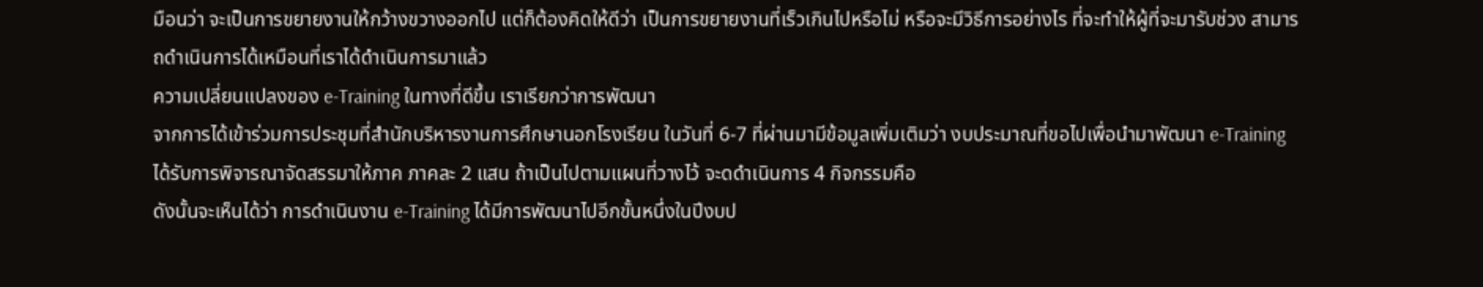มือนว่า จะเป็นการขยายงานให้กว้างขวางออกไป แต่ก็ต้องคิดให้ดีว่า เป็นการขยายงานที่เร็วเกินไปหรือไม่ หรือจะมีวิธีการอย่างไร ที่จะทำให้ผู้ที่จะมารับช่วง สามารถดำเนินการได้เหมือนที่เราได้ดำเนินการมาแล้ว
ความเปลี่ยนแปลงของ e-Training ในทางที่ดีขึ้น เราเรียกว่าการพัฒนา
จากการได้เข้าร่วมการประชุมที่สำนักบริหารงานการศึกษานอกโรงเรียน ในวันที่ 6-7 ที่ผ่านมามีข้อมูลเพิ่มเติมว่า งบประมาณที่ขอไปเพื่อนำมาพัฒนา e-Training ได้รับการพิจารณาจัดสรรมาให้ภาค ภาคละ 2 แสน ถ้าเป็นไปตามแผนที่วางไว้ จะดดำเนินการ 4 กิจกรรมคือ
ดังนั้นจะเห็นได้ว่า การดำเนินงาน e-Training ได้มีการพัฒนาไปอีกขั้นหนึ่งในปีงบป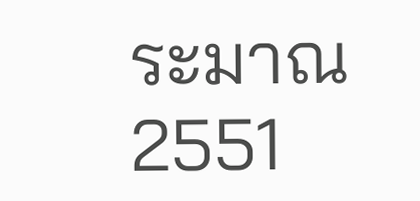ระมาณ 2551